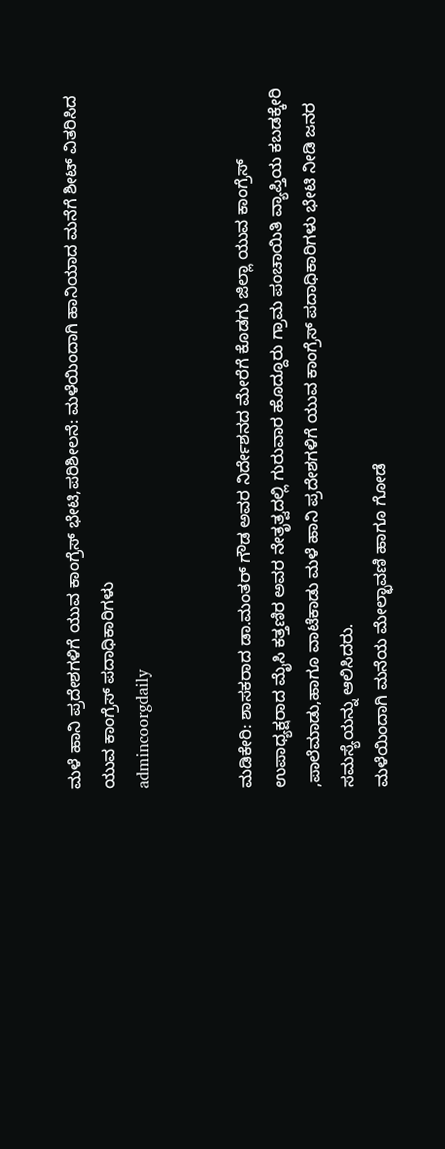ಮಳೆ ಹಾನಿ ಪ್ರದೇಶಗಳಿಗೆ ಯುವ ಕಾಂಗ್ರೆಸ್ ಭೇಟಿ,ಪರಿಶೀಲನೆ: ಮಳೆಯಿಂದಾಗಿ ಹಾನಿಯಾದ ಮನೆಗೆ ಶೀಟ್ ವಿತರಿಸಿದ ಯುವ ಕಾಂಗ್ರೆಸ್ ಪದಾಧಿಕಾರಿಗಳು
admincoorgdaily


ಮಡಿಕೇರಿ: ಶಾಸಕರಾದ ಡಾ.ಮಂತರ್ ಗೌಡ ಅವರ ನಿರ್ದೇಶನದ ಮೇರೆಗೆ ಕೊಡಗು ಜಿಲ್ಲಾ ಯುವ ಕಾಂಗ್ರೆಸ್ ಉಪಾಧ್ಯಕ್ಷರಾದ ಮೈಸಿ ಕತ್ತಣಿರ ಅವರ ನೇತೃತ್ವದಲ್ಲಿ ಗುರುವಾರ ಹೊದ್ದೂರು ಗ್ರಾಮ ಪಂಚಾಯಿತಿ ವ್ಯಾಪ್ತಿಯ ಕಬಡಕ್ಕೇರಿ ,ಪಾಲೆಮಾಡು,ಹಾಗೂ ವಾಟೆಕಾಡು ಮಳೆ ಹಾನಿ ಪ್ರದೇಶಗಳಿಗೆ ಯುವ ಕಾಂಗ್ರೆಸ್ ಪದಾಧಿಕಾರಿಗಳು ಭೇಟಿ ನೀಡಿ ಜನರ ಸಮಸ್ಯೆಯನ್ನು ಆಲಿಸಿದರು.
ಮಳೆಯಿಂದಾಗಿ ಮನೆಯ ಮೇಲ್ಛಾವಣಿ ಹಾಗೂ ಗೋಡೆ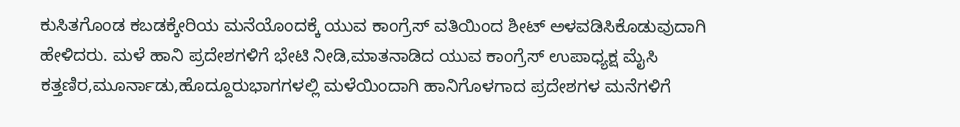ಕುಸಿತಗೊಂಡ ಕಬಡಕ್ಕೇರಿಯ ಮನೆಯೊಂದಕ್ಕೆ ಯುವ ಕಾಂಗ್ರೆಸ್ ವತಿಯಿಂದ ಶೀಟ್ ಅಳವಡಿಸಿಕೊಡುವುದಾಗಿ ಹೇಳಿದರು. ಮಳೆ ಹಾನಿ ಪ್ರದೇಶಗಳಿಗೆ ಭೇಟಿ ನೀಡಿ,ಮಾತನಾಡಿದ ಯುವ ಕಾಂಗ್ರೆಸ್ ಉಪಾಧ್ಯಕ್ಷ ಮೈಸಿ ಕತ್ತಣಿರ,ಮೂರ್ನಾಡು,ಹೊದ್ದೂರುಭಾಗಗಳಲ್ಲಿ ಮಳೆಯಿಂದಾಗಿ ಹಾನಿಗೊಳಗಾದ ಪ್ರದೇಶಗಳ ಮನೆಗಳಿಗೆ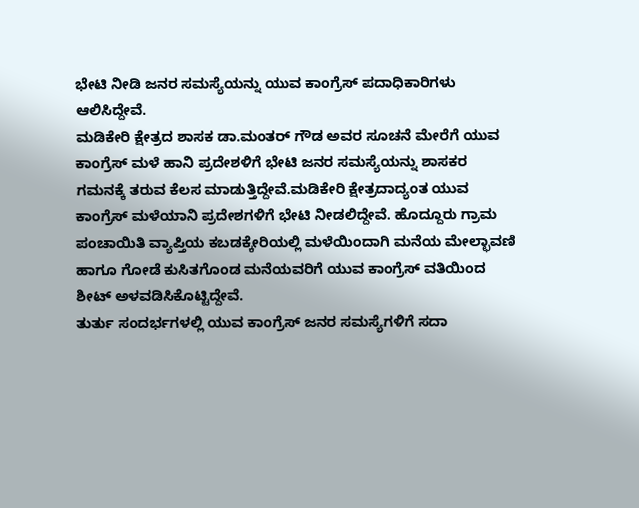ಭೇಟಿ ನೀಡಿ ಜನರ ಸಮಸ್ಯೆಯನ್ನು ಯುವ ಕಾಂಗ್ರೆಸ್ ಪದಾಧಿಕಾರಿಗಳು ಆಲಿಸಿದ್ದೇವೆ.
ಮಡಿಕೇರಿ ಕ್ಷೇತ್ರದ ಶಾಸಕ ಡಾ.ಮಂತರ್ ಗೌಡ ಅವರ ಸೂಚನೆ ಮೇರೆಗೆ ಯುವ ಕಾಂಗ್ರೆಸ್ ಮಳೆ ಹಾನಿ ಪ್ರದೇಶಳಿಗೆ ಭೇಟಿ ಜನರ ಸಮಸ್ಯೆಯನ್ನು ಶಾಸಕರ ಗಮನಕ್ಕೆ ತರುವ ಕೆಲಸ ಮಾಡುತ್ತಿದ್ದೇವೆ.ಮಡಿಕೇರಿ ಕ್ಷೇತ್ರದಾದ್ಯಂತ ಯುವ ಕಾಂಗ್ರೆಸ್ ಮಳೆಯಾನಿ ಪ್ರದೇಶಗಳಿಗೆ ಭೇಟಿ ನೀಡಲಿದ್ದೇವೆ. ಹೊದ್ದೂರು ಗ್ರಾಮ ಪಂಚಾಯಿತಿ ವ್ಯಾಪ್ತಿಯ ಕಬಡಕ್ಕೇರಿಯಲ್ಲಿ ಮಳೆಯಿಂದಾಗಿ ಮನೆಯ ಮೇಲ್ಛಾವಣಿ ಹಾಗೂ ಗೋಡೆ ಕುಸಿತಗೊಂಡ ಮನೆಯವರಿಗೆ ಯುವ ಕಾಂಗ್ರೆಸ್ ವತಿಯಿಂದ ಶೀಟ್ ಅಳವಡಿಸಿಕೊಟ್ಟಿದ್ದೇವೆ.
ತುರ್ತು ಸಂದರ್ಭಗಳಲ್ಲಿ ಯುವ ಕಾಂಗ್ರೆಸ್ ಜನರ ಸಮಸ್ಯೆಗಳಿಗೆ ಸದಾ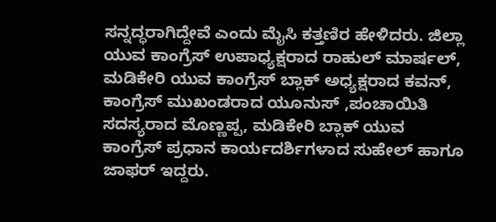ಸನ್ನದ್ಧರಾಗಿದ್ದೇವೆ ಎಂದು ಮೈಸಿ ಕತ್ತಣಿರ ಹೇಳಿದರು. ಜಿಲ್ಲಾ ಯುವ ಕಾಂಗ್ರೆಸ್ ಉಪಾಧ್ಯಕ್ಷರಾದ ರಾಹುಲ್ ಮಾರ್ಷಲ್, ಮಡಿಕೇರಿ ಯುವ ಕಾಂಗ್ರೆಸ್ ಬ್ಲಾಕ್ ಅಧ್ಯಕ್ಷರಾದ ಕವನ್, ಕಾಂಗ್ರೆಸ್ ಮುಖಂಡರಾದ ಯೂನುಸ್ ,ಪಂಚಾಯಿತಿ ಸದಸ್ಯರಾದ ಮೊಣ್ಣಪ್ಪ, ಮಡಿಕೇರಿ ಬ್ಲಾಕ್ ಯುವ ಕಾಂಗ್ರೆಸ್ ಪ್ರಧಾನ ಕಾರ್ಯದರ್ಶಿಗಳಾದ ಸುಹೇಲ್ ಹಾಗೂ ಜಾಫರ್ ಇದ್ದರು.